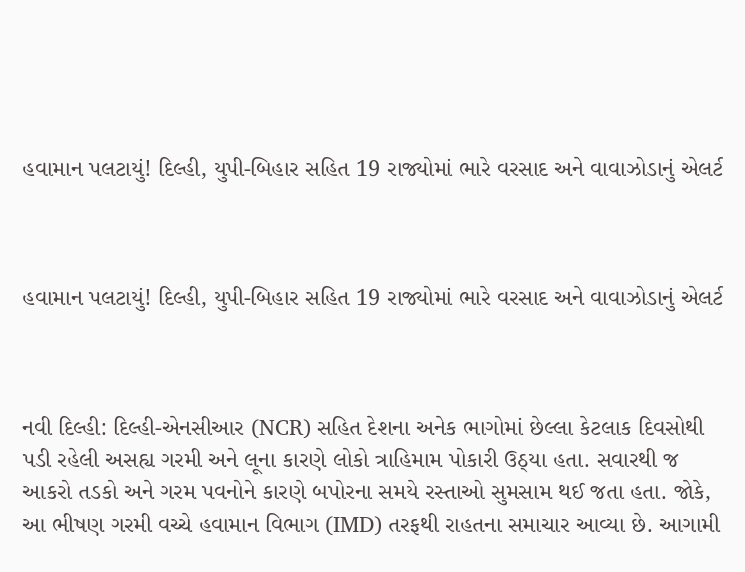હવામાન પલટાયું! દિલ્હી, યુપી-બિહાર સહિત 19 રાજ્યોમાં ભારે વરસાદ અને વાવાઝોડાનું એલર્ટ



હવામાન પલટાયું! દિલ્હી, યુપી-બિહાર સહિત 19 રાજ્યોમાં ભારે વરસાદ અને વાવાઝોડાનું એલર્ટ



નવી દિલ્હી: દિલ્હી-એનસીઆર (NCR) સહિત દેશના અનેક ભાગોમાં છેલ્લા કેટલાક દિવસોથી પડી રહેલી અસહ્ય ગરમી અને લૂના કારણે લોકો ત્રાહિમામ પોકારી ઉઠ્યા હતા. સવારથી જ આકરો તડકો અને ગરમ પવનોને કારણે બપોરના સમયે રસ્તાઓ સુમસામ થઈ જતા હતા. જોકે, આ ભીષણ ગરમી વચ્ચે હવામાન વિભાગ (IMD) તરફથી રાહતના સમાચાર આવ્યા છે. આગામી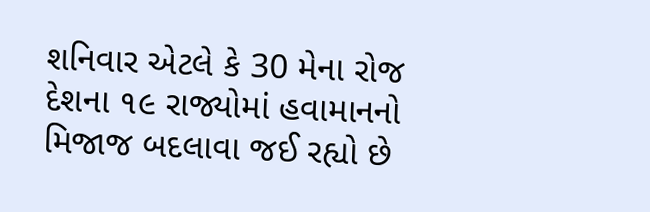શનિવાર એટલે કે 30 મેના રોજ દેશના ૧૯ રાજ્યોમાં હવામાનનો મિજાજ બદલાવા જઈ રહ્યો છે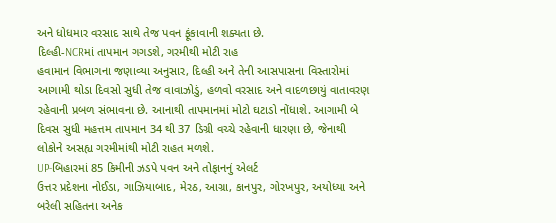અને ધોધમાર વરસાદ સાથે તેજ પવન ફૂંકાવાની શક્યતા છે.
દિલ્હી-NCRમાં તાપમાન ગગડશે, ગરમીથી મોટી રાહ
હવામાન વિભાગના જણાવ્યા અનુસાર, દિલ્હી અને તેની આસપાસના વિસ્તારોમાં આગામી થોડા દિવસો સુધી તેજ વાવાઝોડું, હળવો વરસાદ અને વાદળછાયું વાતાવરણ રહેવાની પ્રબળ સંભાવના છે. આનાથી તાપમાનમાં મોટો ઘટાડો નોંધાશે. આગામી બે દિવસ સુધી મહત્તમ તાપમાન 34 થી 37 ડિગ્રી વચ્ચે રહેવાની ધારણા છે, જેનાથી લોકોને અસહ્ય ગરમીમાંથી મોટી રાહત મળશે.
UP-બિહારમાં 85 કિમીની ઝડપે પવન અને તોફાનનું એલર્ટ
ઉત્તર પ્રદેશના નોઈડા, ગાઝિયાબાદ, મેરઠ, આગ્રા, કાનપુર, ગોરખપુર, અયોધ્યા અને બરેલી સહિતના અનેક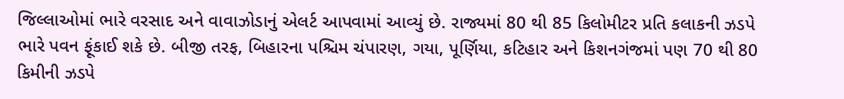જિલ્લાઓમાં ભારે વરસાદ અને વાવાઝોડાનું એલર્ટ આપવામાં આવ્યું છે. રાજ્યમાં 80 થી 85 કિલોમીટર પ્રતિ કલાકની ઝડપે ભારે પવન ફૂંકાઈ શકે છે. બીજી તરફ, બિહારના પશ્ચિમ ચંપારણ, ગયા, પૂર્ણિયા, કટિહાર અને કિશનગંજમાં પણ 70 થી 80 કિમીની ઝડપે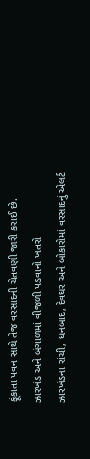ફૂંકાતા પવન સાથે તેજ વરસાદની ચેતવણી જારી કરાઈ છે.
ઝારખંડ અને બંગાળમાં વીજળી પડવાનો ખતરો
ઝારખંડના રાંચી, ધનબાદ, દેવઘર અને બોકારોમાં વરસાદનું એલર્ટ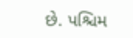છે. પશ્ચિમ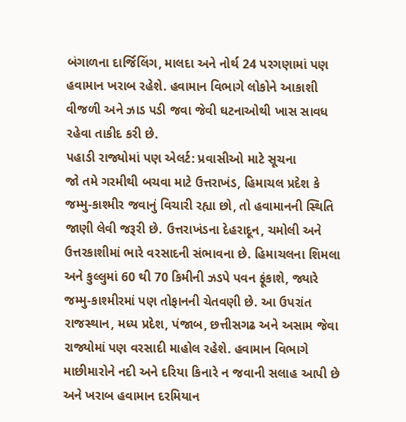બંગાળના દાર્જિલિંગ, માલદા અને નોર્થ 24 પરગણામાં પણ હવામાન ખરાબ રહેશે. હવામાન વિભાગે લોકોને આકાશી વીજળી અને ઝાડ પડી જવા જેવી ઘટનાઓથી ખાસ સાવધ રહેવા તાકીદ કરી છે.
પહાડી રાજ્યોમાં પણ એલર્ટ: પ્રવાસીઓ માટે સૂચના
જો તમે ગરમીથી બચવા માટે ઉત્તરાખંડ, હિમાચલ પ્રદેશ કે જમ્મુ-કાશ્મીર જવાનું વિચારી રહ્યા છો, તો હવામાનની સ્થિતિ જાણી લેવી જરૂરી છે. ઉત્તરાખંડના દેહરાદૂન, ચમોલી અને ઉત્તરકાશીમાં ભારે વરસાદની સંભાવના છે. હિમાચલના શિમલા અને કુલ્લુમાં 60 થી 70 કિમીની ઝડપે પવન ફૂંકાશે, જ્યારે જમ્મુ-કાશ્મીરમાં પણ તોફાનની ચેતવણી છે. આ ઉપરાંત રાજસ્થાન, મધ્ય પ્રદેશ, પંજાબ, છત્તીસગઢ અને અસામ જેવા રાજ્યોમાં પણ વરસાદી માહોલ રહેશે. હવામાન વિભાગે માછીમારોને નદી અને દરિયા કિનારે ન જવાની સલાહ આપી છે અને ખરાબ હવામાન દરમિયાન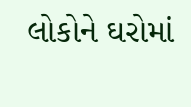લોકોને ઘરોમાં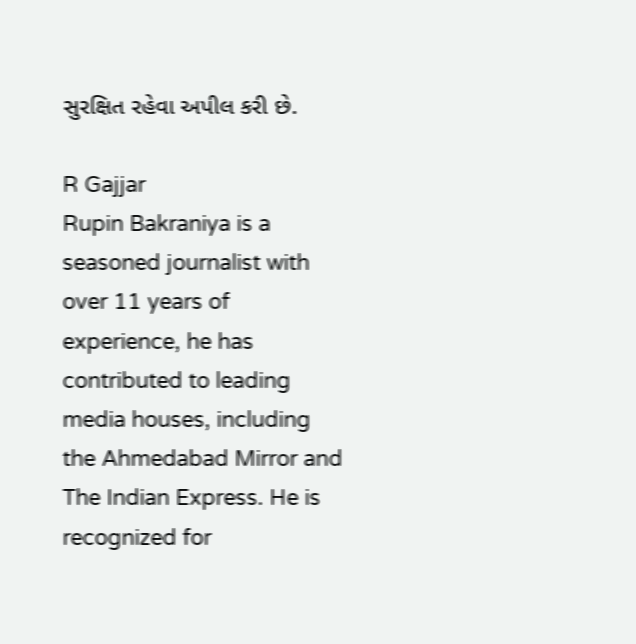સુરક્ષિત રહેવા અપીલ કરી છે.

R Gajjar
Rupin Bakraniya is a seasoned journalist with over 11 years of experience, he has contributed to leading media houses, including the Ahmedabad Mirror and The Indian Express. He is recognized for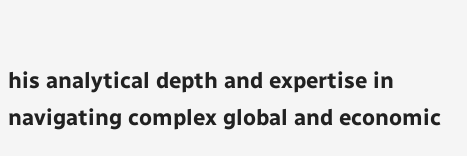his analytical depth and expertise in navigating complex global and economic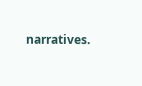narratives.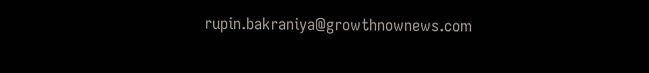rupin.bakraniya@growthnownews.com